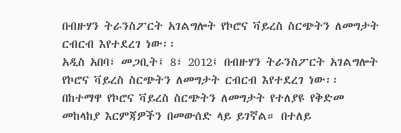በብዙሃን ትራንስፖርት አገልግሎት የኮሮና ቫይረስ ስርጭትን ለመግታት ርብርብ እየተደረገ ነው፡፡
አዲስ አበባ፣ መጋቢት፤ 8፣ 2012፤ በብዙሃን ትራንስፖርት አገልግሎት የኮሮና ቫይረስ ስርጭትን ለመግታት ርብርብ እየተደረገ ነው፡፡ በከተማዋ የኮሮና ቫይረስ ስርጭትን ለመግታት የተለያዩ የቅድመ መከላከያ እርምጃዎችን በመውሰድ ላይ ይገኛል። በተለይ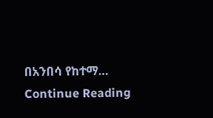በአንበሳ የከተማ…
Continue Reading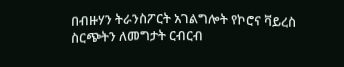በብዙሃን ትራንስፖርት አገልግሎት የኮሮና ቫይረስ ስርጭትን ለመግታት ርብርብ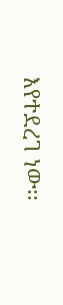እየተደረገ ነው፡፡